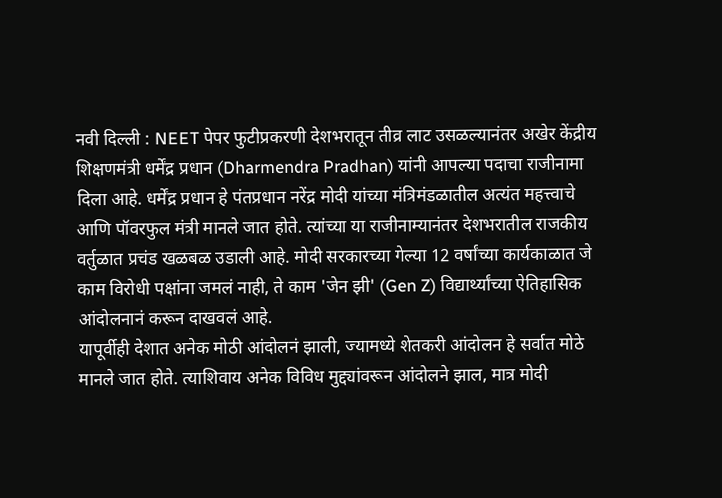नवी दिल्ली : NEET पेपर फुटीप्रकरणी देशभरातून तीव्र लाट उसळल्यानंतर अखेर केंद्रीय शिक्षणमंत्री धर्मेंद्र प्रधान (Dharmendra Pradhan) यांनी आपल्या पदाचा राजीनामा दिला आहे. धर्मेंद्र प्रधान हे पंतप्रधान नरेंद्र मोदी यांच्या मंत्रिमंडळातील अत्यंत महत्त्वाचे आणि पॉवरफुल मंत्री मानले जात होते. त्यांच्या या राजीनाम्यानंतर देशभरातील राजकीय वर्तुळात प्रचंड खळबळ उडाली आहे. मोदी सरकारच्या गेल्या 12 वर्षांच्या कार्यकाळात जे काम विरोधी पक्षांना जमलं नाही, ते काम 'जेन झी' (Gen Z) विद्यार्थ्यांच्या ऐतिहासिक आंदोलनानं करून दाखवलं आहे.
यापूर्वीही देशात अनेक मोठी आंदोलनं झाली, ज्यामध्ये शेतकरी आंदोलन हे सर्वात मोठे मानले जात होते. त्याशिवाय अनेक विविध मुद्द्यांवरून आंदोलने झाल, मात्र मोदी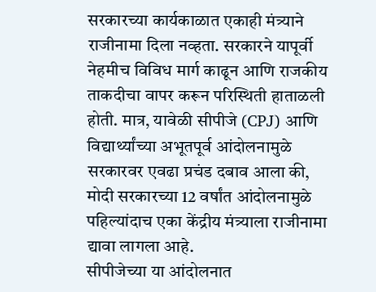सरकारच्या कार्यकाळात एकाही मंत्र्याने राजीनामा दिला नव्हता. सरकारने यापूर्वी नेहमीच विविध मार्ग काढून आणि राजकीय ताकदीचा वापर करून परिस्थिती हाताळली होती. मात्र, यावेळी सीपीजे (CPJ) आणि विद्यार्थ्यांच्या अभूतपूर्व आंदोलनामुळे सरकारवर एवढा प्रचंड दबाव आला की, मोदी सरकारच्या 12 वर्षांत आंदोलनामुळे पहिल्यांदाच एका केंद्रीय मंत्र्याला राजीनामा द्यावा लागला आहे.
सीपीजेच्या या आंदोलनात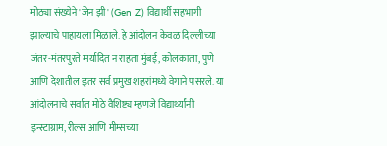मोठ्या संख्येने 'जेन झी' (Gen Z) विद्यार्थी सहभागी झाल्याचे पाहायला मिळाले. हे आंदोलन केवळ दिल्लीच्या जंतर-मंतरपुरते मर्यादित न राहता मुंबई, कोलकाता, पुणे आणि देशातील इतर सर्व प्रमुख शहरांमध्ये वेगाने पसरले. या आंदोलनाचे सर्वात मोठे वैशिष्ट्य म्हणजे विद्यार्थ्यांनी इन्स्टाग्राम, रील्स आणि मीम्सच्या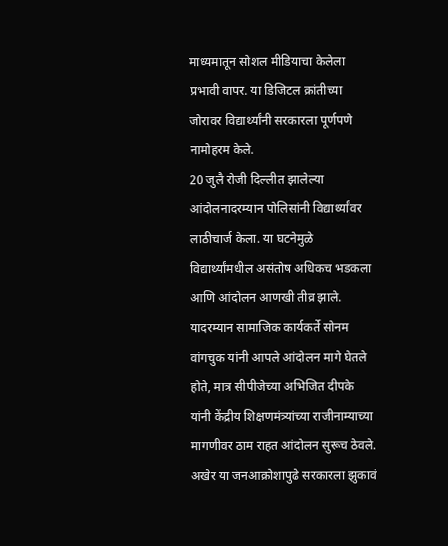माध्यमातून सोशल मीडियाचा केलेला प्रभावी वापर. या डिजिटल क्रांतीच्या जोरावर विद्यार्थ्यांनी सरकारला पूर्णपणे नामोहरम केले.
20 जुलै रोजी दिल्लीत झालेल्या आंदोलनादरम्यान पोलिसांनी विद्यार्थ्यांवर लाठीचार्ज केला. या घटनेमुळे विद्यार्थ्यांमधील असंतोष अधिकच भडकला आणि आंदोलन आणखी तीव्र झाले. यादरम्यान सामाजिक कार्यकर्ते सोनम वांगचुक यांनी आपले आंदोलन मागे घेतले होते, मात्र सीपीजेच्या अभिजित दीपके यांनी केंद्रीय शिक्षणमंत्र्यांच्या राजीनाम्याच्या मागणीवर ठाम राहत आंदोलन सुरूच ठेवले. अखेर या जनआक्रोशापुढे सरकारला झुकावं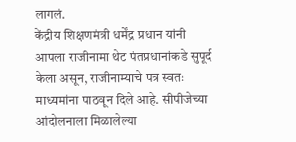लागलं.
केंद्रीय शिक्षणमंत्री धर्मेंद्र प्रधान यांनी आपला राजीनामा थेट पंतप्रधानांकडे सुपूर्द केला असून, राजीनाम्याचे पत्र स्वतः माध्यमांना पाठवून दिले आहे. सीपीजेच्या आंदोलनाला मिळालेल्या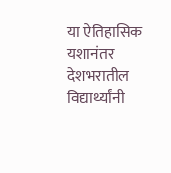या ऐतिहासिक यशानंतर देशभरातील विद्यार्थ्यांनी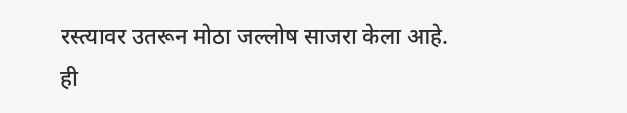रस्त्यावर उतरून मोठा जल्लोष साजरा केला आहे.
ही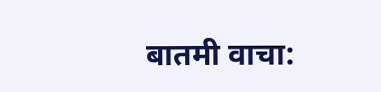बातमी वाचा: